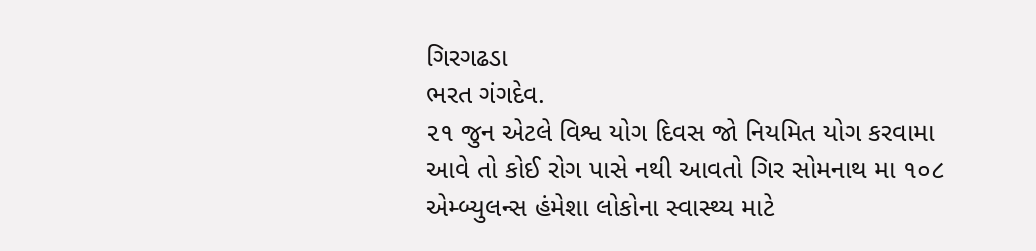ગિરગઢડા
ભરત ગંગદેવ.
૨૧ જુન એટલે વિશ્વ યોગ દિવસ જો નિયમિત યોગ કરવામા આવે તો કોઈ રોગ પાસે નથી આવતો ગિર સોમનાથ મા ૧૦૮ એમ્બ્યુલન્સ હંમેશા લોકોના સ્વાસ્થ્ય માટે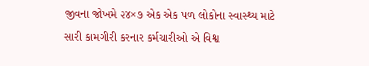જીવના જોખમે ૨૪×૭ એક એક પળ લોકોના સ્વાસ્થ્ય માટે સારી કામગીરી કરનાર કર્મચારીઓ એ વિશ્વ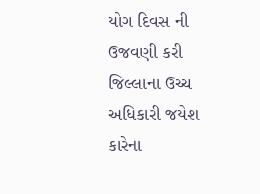યોગ દિવસ ની ઉજવણી કરી જિલ્લાના ઉચ્ચ અધિકારી જયેશ કારેના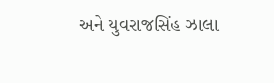અને યુવરાજસિંહ ઝાલા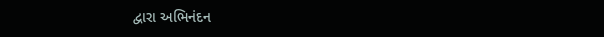દ્વારા અભિનંદન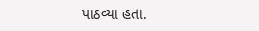પાઠવ્યા હતા.